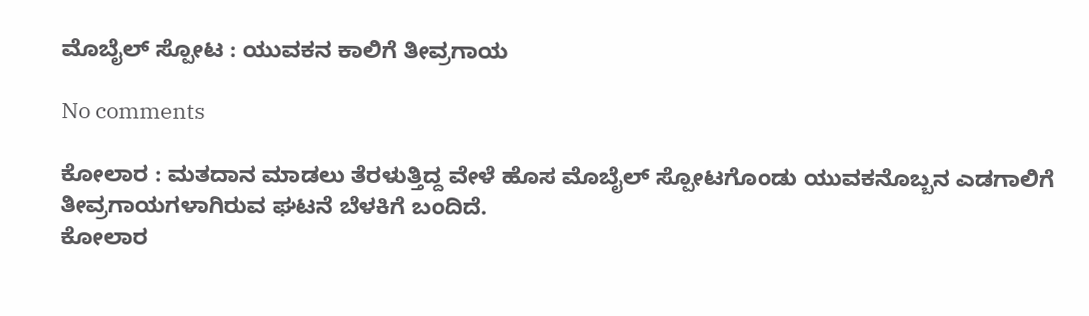ಮೊಬೈಲ್ ಸ್ಪೋಟ : ಯುವಕನ ಕಾಲಿಗೆ ತೀವ್ರಗಾಯ

No comments

ಕೋಲಾರ : ಮತದಾನ ಮಾಡಲು ತೆರಳುತ್ತಿದ್ದ ವೇಳೆ ಹೊಸ ಮೊಬೈಲ್‌ ಸ್ಪೋಟಗೊಂಡು ಯುವಕನೊಬ್ಬನ ಎಡಗಾಲಿಗೆ ತೀವ್ರಗಾಯಗಳಾಗಿರುವ ಘಟನೆ ಬೆಳಕಿಗೆ ಬಂದಿದೆ.
ಕೋಲಾರ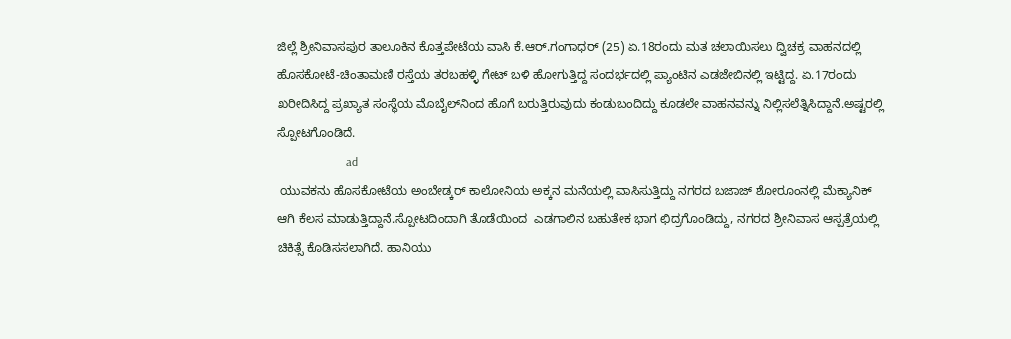ಜಿಲ್ಲೆ ಶ್ರೀನಿವಾಸಪುರ ತಾಲೂಕಿನ ಕೊತ್ತಪೇಟೆಯ ವಾಸಿ ಕೆ.ಆರ್‌.ಗಂಗಾಧರ್‌ (25) ಏ.18ರಂದು ಮತ ಚಲಾಯಿಸಲು ದ್ವಿಚಕ್ರ ವಾಹನದಲ್ಲಿ ಹೊಸಕೋಟೆ-ಚಿಂತಾಮಣಿ ರಸ್ತೆಯ ತರಬಹಳ್ಳಿ ಗೇಟ್‌ ಬಳಿ ಹೋಗುತ್ತಿದ್ದ ಸಂದರ್ಭದಲ್ಲಿ ಪ್ಯಾಂಟಿನ ಎಡಜೇಬಿನಲ್ಲಿ ಇಟ್ಟಿದ್ದ. ಏ.17ರಂದು ಖರೀದಿಸಿದ್ದ ಪ್ರಖ್ಯಾತ ಸಂಸ್ಥೆಯ ಮೊಬೈಲ್‌ನಿಂದ ಹೊಗೆ ಬರುತ್ತಿರುವುದು ಕಂಡುಬಂದಿದ್ದು ಕೂಡಲೇ ವಾಹನವನ್ನು ನಿಲ್ಲಿಸಲೆತ್ನಿಸಿದ್ದಾನೆ.ಅಷ್ಟರಲ್ಲಿ ಸ್ಪೋಟಗೊಂಡಿದೆ.
                       ad
 ಯುವಕನು ಹೊಸಕೋಟೆಯ ಅಂಬೇಡ್ಕರ್‌ ಕಾಲೋನಿಯ ಅಕ್ಕನ ಮನೆಯಲ್ಲಿ ವಾಸಿಸುತ್ತಿದ್ದು ನಗರದ ಬಜಾಜ್‌ ಶೋರೂಂನಲ್ಲಿ ಮೆಕ್ಯಾನಿಕ್‌ ಆಗಿ ಕೆಲಸ ಮಾಡುತ್ತಿದ್ದಾನೆ.ಸ್ಪೋಟದಿಂದಾಗಿ ತೊಡೆಯಿಂದ  ಎಡಗಾಲಿನ ಬಹುತೇಕ ಭಾಗ ಛಿದ್ರಗೊಂಡಿದ್ದು, ನಗರದ ಶ್ರೀನಿವಾಸ ಆಸ್ಪತ್ರೆಯಲ್ಲಿ ಚಿಕಿತ್ಸೆ ಕೊಡಿಸಸಲಾಗಿದೆ. ಹಾನಿಯು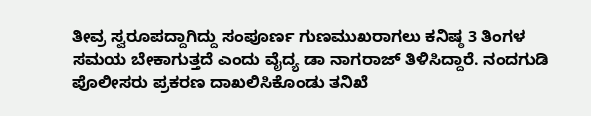ತೀವ್ರ ಸ್ವರೂಪದ್ದಾಗಿದ್ದು ಸಂಪೂರ್ಣ ಗುಣಮುಖರಾಗಲು ಕನಿಷ್ಠ 3 ತಿಂಗಳ ಸಮಯ ಬೇಕಾಗುತ್ತದೆ ಎಂದು ವೈದ್ಯ ಡಾ ನಾಗರಾಜ್‌ ತಿಳಿಸಿದ್ದಾರೆ. ನಂದಗುಡಿ ಪೊಲೀಸರು ಪ್ರಕರಣ ದಾಖಲಿಸಿಕೊಂಡು ತನಿಖೆ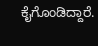ಕೈಗೊಂಡಿದ್ದಾರೆ.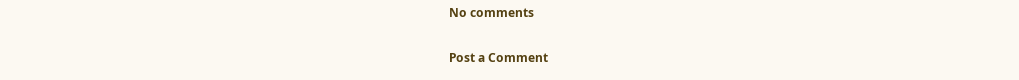No comments

Post a Comment